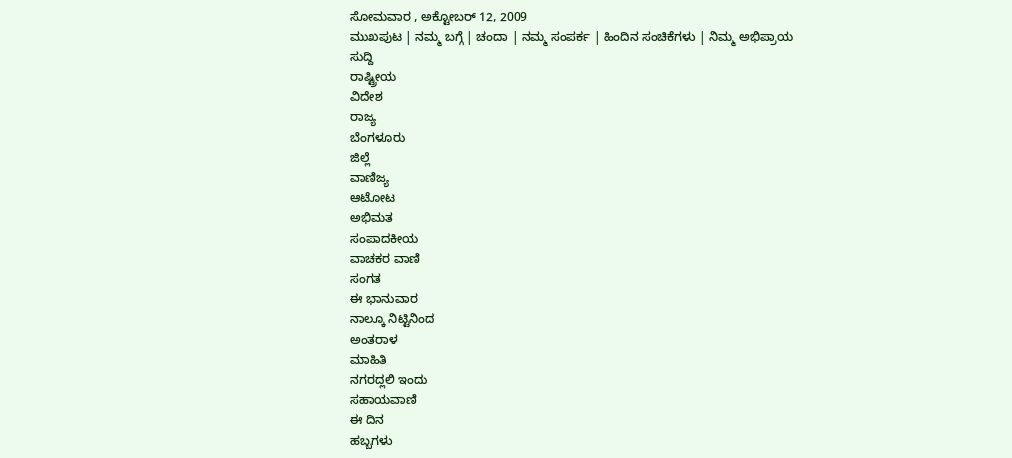ಸೋಮವಾರ , ಅಕ್ಟೋಬರ್ 12, 2009
ಮುಖಪುಟ | ನಮ್ಮ ಬಗ್ಗೆ | ಚಂದಾ | ನಮ್ಮ ಸಂಪರ್ಕ | ಹಿಂದಿನ ಸಂಚಿಕೆಗಳು | ನಿಮ್ಮ ಅಭಿಪ್ರಾಯ
ಸುದ್ದಿ
ರಾಷ್ಟ್ರೀಯ
ವಿದೇಶ
ರಾಜ್ಯ
ಬೆಂಗಳೂರು
ಜಿಲ್ಲೆ
ವಾಣಿಜ್ಯ
ಆಟೋಟ
ಅಭಿಮತ
ಸಂಪಾದಕೀಯ
ವಾಚಕರ ವಾಣಿ
ಸಂಗತ
ಈ ಭಾನುವಾರ
ನಾಲ್ಕೂ ನಿಟ್ಟಿನಿಂದ
ಅಂತರಾಳ
ಮಾಹಿತಿ
ನಗರದ್ಲಲಿ ಇಂದು
ಸಹಾಯವಾಣಿ
ಈ ದಿನ
ಹಬ್ಬಗಳು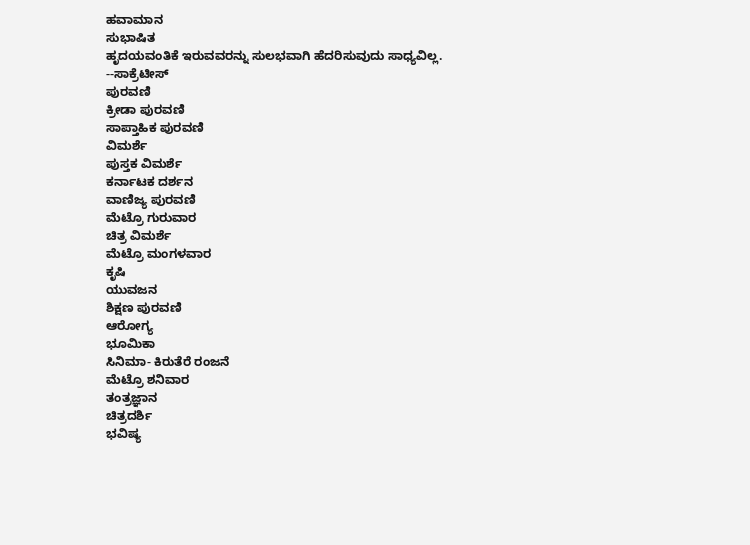ಹವಾಮಾನ
ಸುಭಾಷಿತ
ಹೃದಯವಂತಿಕೆ ಇರುವವರನ್ನು ಸುಲಭವಾಗಿ ಹೆದರಿಸುವುದು ಸಾಧ್ಯವಿಲ್ಲ.
--ಸಾಕ್ರೆಟೀಸ್
ಪುರವಣಿ
ಕ್ರೀಡಾ ಪುರವಣಿ
ಸಾಪ್ತಾಹಿಕ ಪುರವಣಿ
ವಿಮರ್ಶೆ
ಪುಸ್ತಕ ವಿಮರ್ಶೆ
ಕರ್ನಾಟಕ ದರ್ಶನ
ವಾಣಿಜ್ಯ ಪುರವಣಿ
ಮೆಟ್ರೊ ಗುರುವಾರ
ಚಿತ್ರ ವಿಮರ್ಶೆ
ಮೆಟ್ರೊ ಮಂಗಳವಾರ
ಕೃಷಿ
ಯುವಜನ
ಶಿಕ್ಷಣ ಪುರವಣಿ
ಆರೋಗ್ಯ
ಭೂಮಿಕಾ
ಸಿನಿಮಾ- ಕಿರುತೆರೆ ರಂಜನೆ
ಮೆಟ್ರೊ ಶನಿವಾರ
ತಂತ್ರಜ್ಞಾನ
ಚಿತ್ರದರ್ಶಿ
ಭವಿಷ್ಯ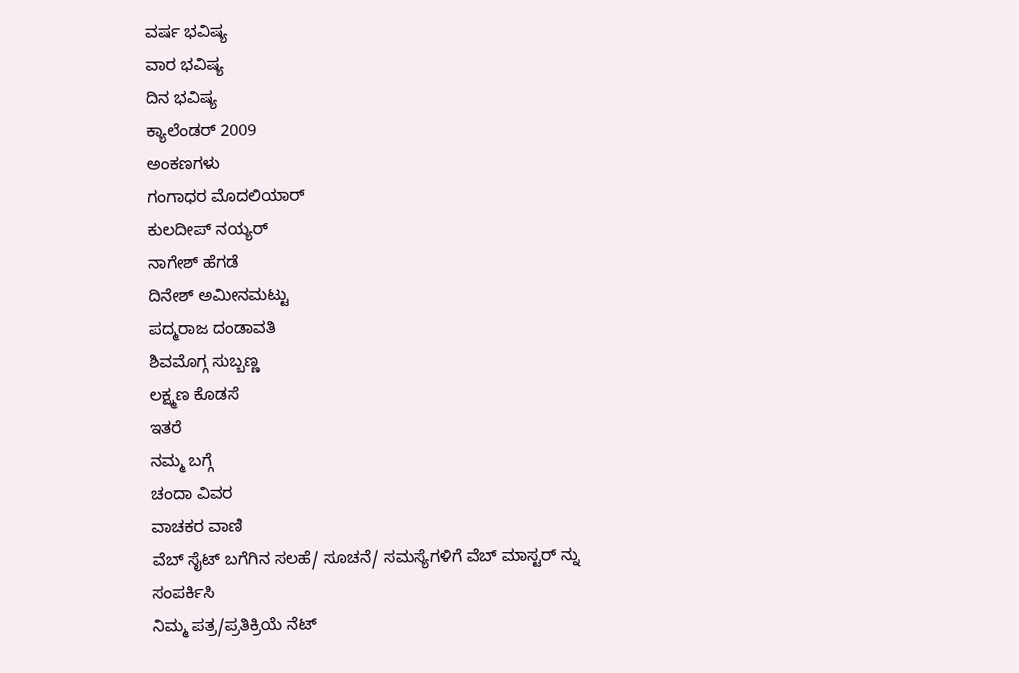ವರ್ಷ ಭವಿಷ್ಯ
ವಾರ ಭವಿಷ್ಯ
ದಿನ ಭವಿಷ್ಯ
ಕ್ಯಾಲೆಂಡರ್ 2009
ಅಂಕಣಗಳು
ಗಂಗಾಧರ ಮೊದಲಿಯಾರ್
ಕುಲದೀಪ್‌ ನಯ್ಯರ್
ನಾಗೇಶ್‌ ಹೆಗಡೆ
ದಿನೇಶ್‌ ಅಮೀನಮಟ್ಟು
ಪದ್ಮರಾಜ ದಂಡಾವತಿ
ಶಿವಮೊಗ್ಗ ಸುಬ್ಬಣ್ಣ
ಲಕ್ಷ್ಮಣ ಕೊಡಸೆ
ಇತರೆ
ನಮ್ಮ ಬಗ್ಗೆ
ಚಂದಾ ವಿವರ
ವಾಚಕರ ವಾಣಿ
ವೆಬ್ ಸೈಟ್ ಬಗೆಗಿನ ಸಲಹೆ/ ಸೂಚನೆ/ ಸಮಸ್ಯೆಗಳಿಗೆ ವೆಬ್ ಮಾಸ್ಟರ್ ನ್ನು
ಸಂಪರ್ಕಿಸಿ
ನಿಮ್ಮ ಪತ್ರ/ಪ್ರತಿಕ್ರಿಯೆ ನೆಟ್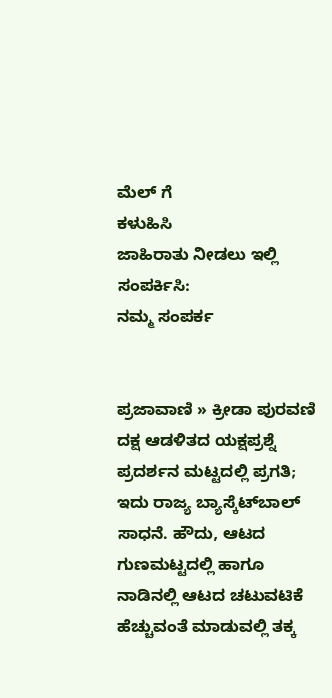ಮೆಲ್ ಗೆ
ಕಳುಹಿಸಿ
ಜಾಹಿರಾತು ನೀಡಲು ಇಲ್ಲಿ ಸಂಪರ್ಕಿಸಿ:
ನಮ್ಮ ಸಂಪರ್ಕ


ಪ್ರಜಾವಾಣಿ » ಕ್ರೀಡಾ ಪುರವಣಿ
ದಕ್ಷ ಆಡಳಿತದ ಯಕ್ಷಪ್ರಶ್ನೆ
ಪ್ರದರ್ಶನ ಮಟ್ಟದಲ್ಲಿ ಪ್ರಗತಿ; ಇದು ರಾಜ್ಯ ಬ್ಯಾಸ್ಕೆಟ್‌ಬಾಲ್ ಸಾಧನೆ. ಹೌದು, ಆಟದ ಗುಣಮಟ್ಟದಲ್ಲಿ ಹಾಗೂ ನಾಡಿನಲ್ಲಿ ಆಟದ ಚಟುವಟಿಕೆ ಹೆಚ್ಚುವಂತೆ ಮಾಡುವಲ್ಲಿ ತಕ್ಕ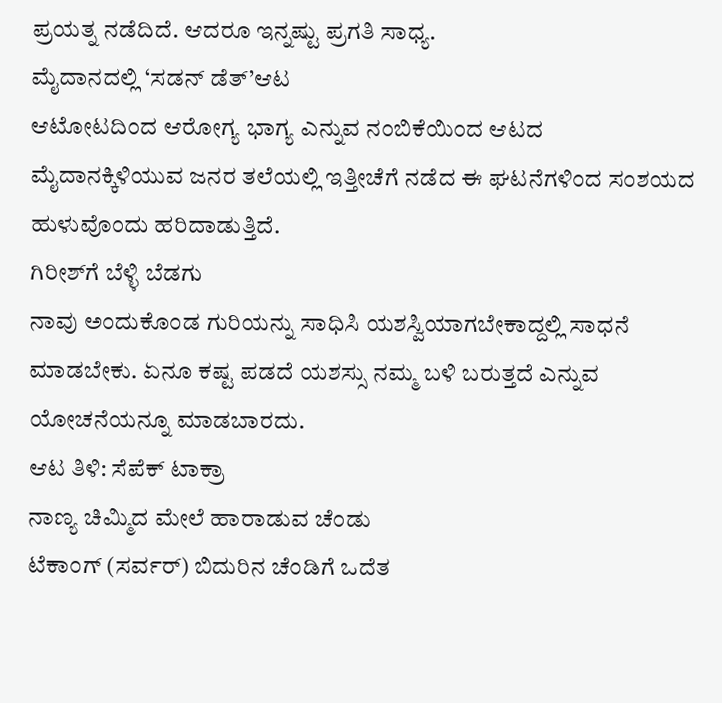ಪ್ರಯತ್ನ ನಡೆದಿದೆ. ಆದರೂ ಇನ್ನಷ್ಟು ಪ್ರಗತಿ ಸಾಧ್ಯ.
ಮೈದಾನದಲ್ಲಿ ‘ಸಡನ್ ಡೆತ್’ಆಟ
ಆಟೋಟದಿಂದ ಆರೋಗ್ಯ ಭಾಗ್ಯ ಎನ್ನುವ ನಂಬಿಕೆಯಿಂದ ಆಟದ ಮೈದಾನಕ್ಕಿಳಿಯುವ ಜನರ ತಲೆಯಲ್ಲಿ ಇತ್ತೀಚೆಗೆ ನಡೆದ ಈ ಘಟನೆಗಳಿಂದ ಸಂಶಯದ ಹುಳುವೊಂದು ಹರಿದಾಡುತ್ತಿದೆ.
ಗಿರೀಶ್‌ಗೆ ಬೆಳ್ಳಿ ಬೆಡಗು
ನಾವು ಅಂದುಕೊಂಡ ಗುರಿಯನ್ನು ಸಾಧಿಸಿ ಯಶಸ್ವಿಯಾಗಬೇಕಾದ್ದಲ್ಲಿ ಸಾಧನೆ ಮಾಡಬೇಕು. ಏನೂ ಕಷ್ಟ ಪಡದೆ ಯಶಸ್ಸು ನಮ್ಮ ಬಳಿ ಬರುತ್ತದೆ ಎನ್ನುವ ಯೋಚನೆಯನ್ನೂ ಮಾಡಬಾರದು.
ಆಟ ತಿಳಿ: ಸೆಪೆಕ್ ಟಾಕ್ರಾ
ನಾಣ್ಯ ಚಿಮ್ಮಿದ ಮೇಲೆ ಹಾರಾಡುವ ಚೆಂಡು
ಟೆಕಾಂಗ್ (ಸರ್ವರ್) ಬಿದುರಿನ ಚೆಂಡಿಗೆ ಒದೆತ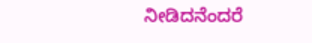ನೀಡಿದನೆಂದರೆ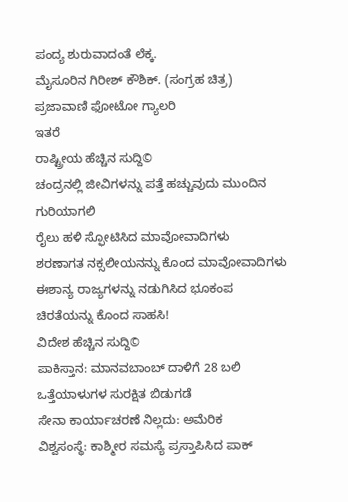ಪಂದ್ಯ ಶುರುವಾದಂತೆ ಲೆಕ್ಕ.
ಮೈಸೂರಿನ ಗಿರೀಶ್ ಕೌಶಿಕ್. (ಸಂಗ್ರಹ ಚಿತ್ರ)
ಪ್ರಜಾವಾಣಿ ಫೋಟೋ ಗ್ಯಾಲರಿ
ಇತರೆ
ರಾಷ್ಟ್ರೀಯ ಹೆಚ್ಚಿನ ಸುದ್ದಿ©
ಚಂದ್ರನಲ್ಲಿ ಜೀವಿಗಳನ್ನು ಪತ್ತೆ ಹಚ್ಚುವುದು ಮುಂದಿನ ಗುರಿಯಾಗಲಿ
ರೈಲು ಹಳಿ ಸ್ಫೋಟಿಸಿದ ಮಾವೋವಾದಿಗಳು
ಶರಣಾಗತ ನಕ್ಸಲೀಯನನ್ನು ಕೊಂದ ಮಾವೋವಾದಿಗಳು
ಈಶಾನ್ಯ ರಾಜ್ಯಗಳನ್ನು ನಡುಗಿಸಿದ ಭೂಕಂಪ
ಚಿರತೆಯನ್ನು ಕೊಂದ ಸಾಹಸಿ!
ವಿದೇಶ ಹೆಚ್ಚಿನ ಸುದ್ದಿ©
ಪಾಕಿಸ್ತಾನ: ಮಾನವಬಾಂಬ್ ದಾಳಿಗೆ 28 ಬಲಿ
ಒತ್ತೆಯಾಳುಗಳ ಸುರಕ್ಷಿತ ಬಿಡುಗಡೆ
ಸೇನಾ ಕಾರ್ಯಾಚರಣೆ ನಿಲ್ಲದು: ಅಮೆರಿಕ
ವಿಶ್ವಸಂಸ್ಥೆ: ಕಾಶ್ಮೀರ ಸಮಸ್ಯೆ ಪ್ರಸ್ತಾಪಿಸಿದ ಪಾಕ್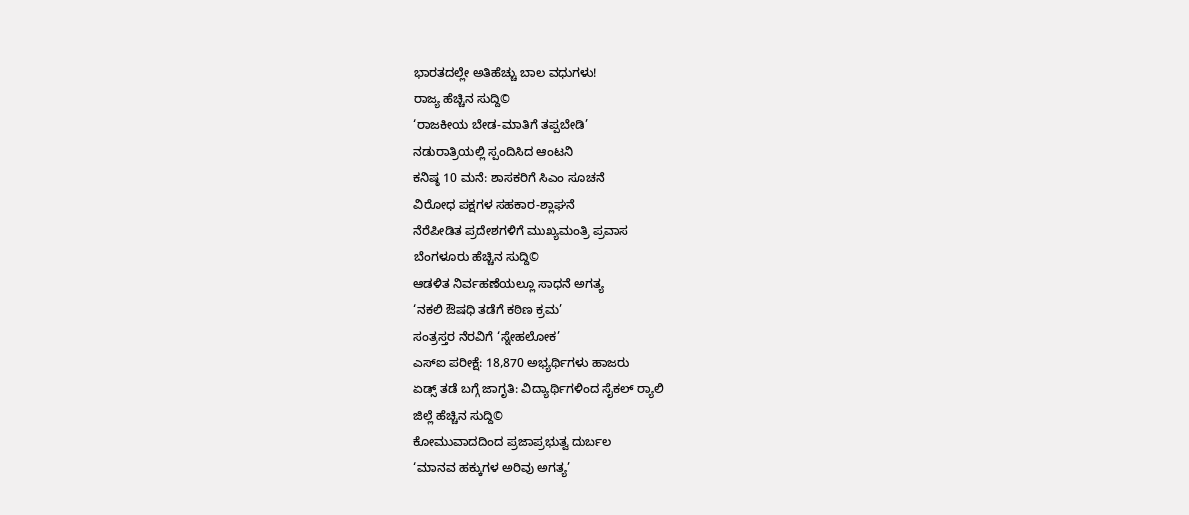ಭಾರತದಲ್ಲೇ ಅತಿಹೆಚ್ಚು ಬಾಲ ವಧುಗಳು!
ರಾಜ್ಯ ಹೆಚ್ಚಿನ ಸುದ್ದಿ©
‘ರಾಜಕೀಯ ಬೇಡ-ಮಾತಿಗೆ ತಪ್ಪಬೇಡಿ’
ನಡುರಾತ್ರಿಯಲ್ಲಿ ಸ್ಪಂದಿಸಿದ ಆಂಟನಿ
ಕನಿಷ್ಠ 10 ಮನೆ: ಶಾಸಕರಿಗೆ ಸಿಎಂ ಸೂಚನೆ
ವಿರೋಧ ಪಕ್ಷಗಳ ಸಹಕಾರ-ಶ್ಲಾಘನೆ
ನೆರೆಪೀಡಿತ ಪ್ರದೇಶಗಳಿಗೆ ಮುಖ್ಯಮಂತ್ರಿ ಪ್ರವಾಸ
ಬೆಂಗಳೂರು ಹೆಚ್ಚಿನ ಸುದ್ದಿ©
ಆಡಳಿತ ನಿರ್ವಹಣೆಯಲ್ಲೂ ಸಾಧನೆ ಅಗತ್ಯ
‘ನಕಲಿ ಔಷಧಿ ತಡೆಗೆ ಕಠಿಣ ಕ್ರಮ’
ಸಂತ್ರಸ್ತರ ನೆರವಿಗೆ ‘ಸ್ನೇಹಲೋಕ’
ಎಸ್‌ಐ ಪರೀಕ್ಷೆ: 18,870 ಅಭ್ಯರ್ಥಿಗಳು ಹಾಜರು
ಏಡ್ಸ್ ತಡೆ ಬಗ್ಗೆ ಜಾಗೃತಿ: ವಿದ್ಯಾರ್ಥಿಗಳಿಂದ ಸೈಕಲ್ ರ್‍ಯಾಲಿ
ಜಿಲ್ಲೆ ಹೆಚ್ಚಿನ ಸುದ್ದಿ©
ಕೋಮುವಾದದಿಂದ ಪ್ರಜಾಪ್ರಭುತ್ವ ದುರ್ಬಲ
‘ಮಾನವ ಹಕ್ಕುಗಳ ಅರಿವು ಅಗತ್ಯ’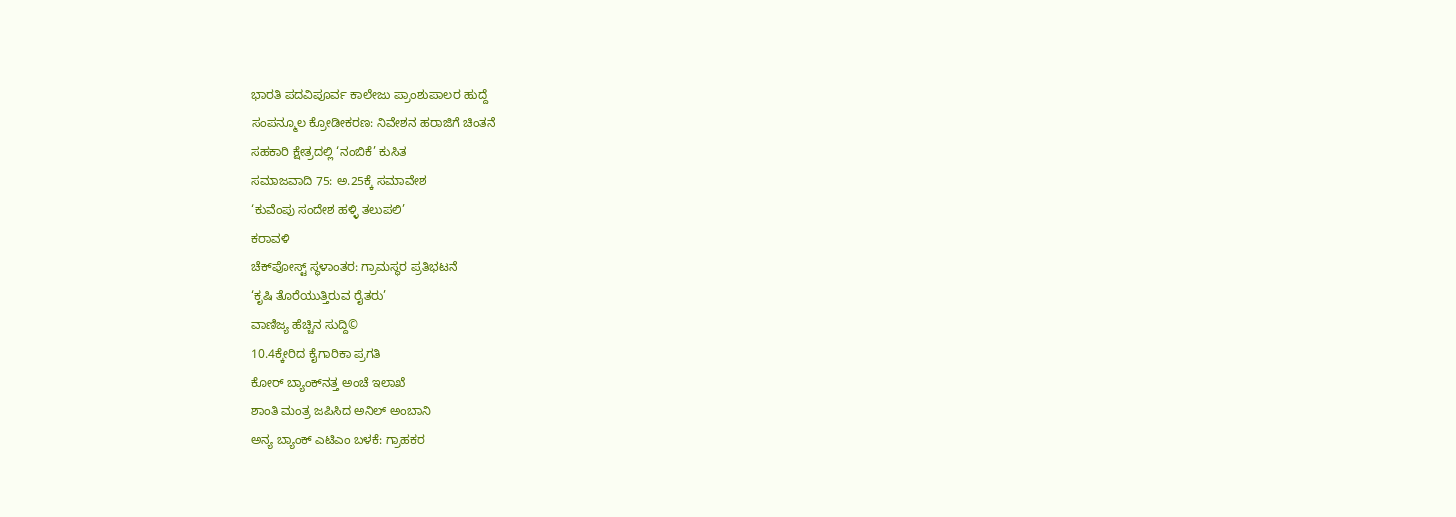ಭಾರತಿ ಪದವಿಪೂರ್ವ ಕಾಲೇಜು ಪ್ರಾಂಶುಪಾಲರ ಹುದ್ದೆ
ಸಂಪನ್ಮೂಲ ಕ್ರೋಡೀಕರಣ: ನಿವೇಶನ ಹರಾಜಿಗೆ ಚಿಂತನೆ
ಸಹಕಾರಿ ಕ್ಷೇತ್ರದಲ್ಲಿ ‘ನಂಬಿಕೆ’ ಕುಸಿತ
ಸಮಾಜವಾದಿ 75: ಅ.25ಕ್ಕೆ ಸಮಾವೇಶ
‘ಕುವೆಂಪು ಸಂದೇಶ ಹಳ್ಳಿ ತಲುಪಲಿ’
ಕರಾವಳಿ
ಚೆಕ್‌ಪೋಸ್ಟ್ ಸ್ಥಳಾಂತರ: ಗ್ರಾಮಸ್ಥರ ಪ್ರತಿಭಟನೆ
‘ಕೃಷಿ ತೊರೆಯುತ್ತಿರುವ ರೈತರು’
ವಾಣಿಜ್ಯ ಹೆಚ್ಚಿನ ಸುದ್ದಿ©
10.4ಕ್ಕೇರಿದ ಕೈಗಾರಿಕಾ ಪ್ರಗತಿ
ಕೋರ್ ಬ್ಯಾಂಕ್‌ನತ್ತ ಅಂಚೆ ಇಲಾಖೆ
ಶಾಂತಿ ಮಂತ್ರ ಜಪಿಸಿದ ಅನಿಲ್ ಅಂಬಾನಿ
ಅನ್ಯ ಬ್ಯಾಂಕ್ ಎಟಿಎಂ ಬಳಕೆ: ಗ್ರಾಹಕರ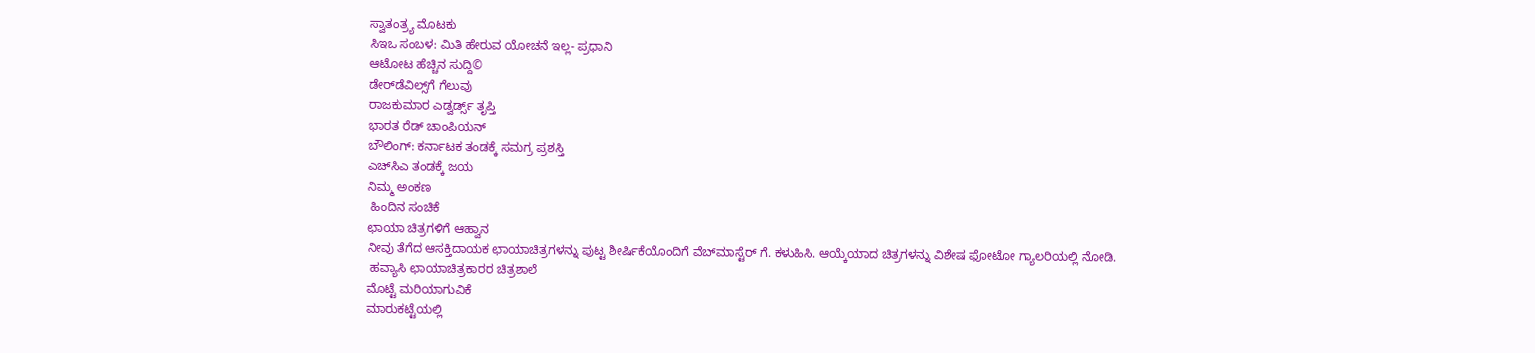ಸ್ವಾತಂತ್ರ್ಯ ಮೊಟಕು
ಸಿಇಒ ಸಂಬಳ: ಮಿತಿ ಹೇರುವ ಯೋಚನೆ ಇಲ್ಲ- ಪ್ರಧಾನಿ
ಆಟೋಟ ಹೆಚ್ಚಿನ ಸುದ್ದಿ©
ಡೇರ್‌ಡೆವಿಲ್ಸ್‌ಗೆ ಗೆಲುವು
ರಾಜಕುಮಾರ ಎಡ್ವರ್ಡ್ಸ್ ತೃಪ್ತಿ
ಭಾರತ ರೆಡ್ ಚಾಂಪಿಯನ್
ಬೌಲಿಂಗ್: ಕರ್ನಾಟಕ ತಂಡಕ್ಕೆ ಸಮಗ್ರ ಪ್ರಶಸ್ತಿ
ಎಚ್‌ಸಿಎ ತಂಡಕ್ಕೆ ಜಯ
ನಿಮ್ಮ ಅಂಕಣ
 ಹಿಂದಿನ ಸಂಚಿಕೆ
ಛಾಯಾ ಚಿತ್ರಗಳಿಗೆ ಆಹ್ವಾನ
ನೀವು ತೆಗೆದ ಆಸಕ್ತಿದಾಯಕ ಛಾಯಾಚಿತ್ರಗಳನ್ನು ಪುಟ್ಟ ಶೀರ್ಷಿಕೆಯೊಂದಿಗೆ ವೆಬ್‌ಮಾಸ್ಟೆರ್ ಗೆ. ಕಳುಹಿಸಿ. ಆಯ್ಕೆಯಾದ ಚಿತ್ರಗಳನ್ನು ವಿಶೇಷ ಫೋಟೋ ಗ್ಯಾಲರಿಯಲ್ಲಿ ನೋಡಿ.
 ಹವ್ಯಾಸಿ ಛಾಯಾಚಿತ್ರಕಾರರ ಚಿತ್ರಶಾಲೆ
ಮೊಟ್ಟೆ ಮರಿಯಾಗುವಿಕೆ
ಮಾರುಕಟ್ಟೆಯಲ್ಲಿ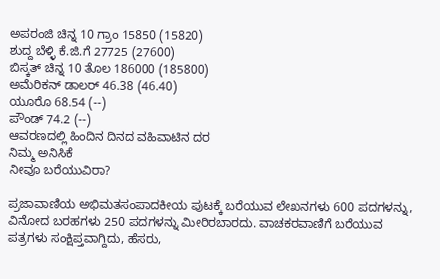ಅಪರಂಜಿ ಚಿನ್ನ 10 ಗ್ರಾಂ 15850 (15820)
ಶುದ್ದ ಬೆಳ್ಳಿ ಕೆ.ಜಿ.ಗೆ 27725 (27600)
ಬಿಸ್ಕತ್ ಚಿನ್ನ 10 ತೊಲ 186000 (185800)
ಅಮೆರಿಕನ್ ಡಾಲರ್ 46.38 (46.40)
ಯೂರೊ 68.54 (--)
ಪೌಂಡ್ 74.2 (--)
ಆವರಣದಲ್ಲಿ ಹಿಂದಿನ ದಿನದ ವಹಿವಾಟಿನ ದರ
ನಿಮ್ಮ ಅನಿಸಿಕೆ
ನೀವೂ ಬರೆಯುವಿರಾ?

ಪ್ರಜಾವಾಣಿಯ ಅಭಿಮತಸಂಪಾದಕೀಯ ಪುಟಕ್ಕೆ ಬರೆಯುವ ಲೇಖನಗಳು 600 ಪದಗಳನ್ನು, ವಿನೋದ ಬರಹಗಳು 250 ಪದಗಳನ್ನು ಮೀರಿರಬಾರದು. ವಾಚಕರವಾಣಿಗೆ ಬರೆಯುವ ಪತ್ರಗಳು ಸಂಕ್ಷಿಪ್ತವಾಗ್ದಿದು, ಹೆಸರು,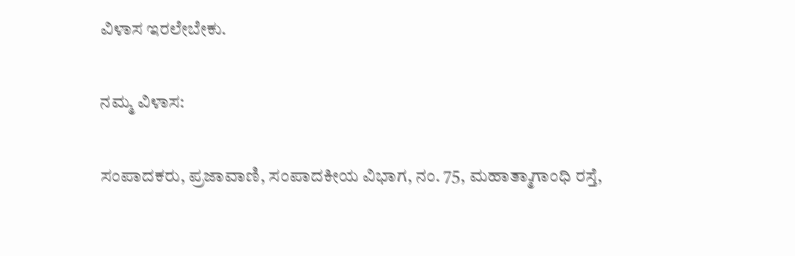ವಿಳಾಸ ಇರಲೇಬೇಕು.

ನಮ್ಮ ವಿಳಾಸ:

ಸಂಪಾದಕರು, ಪ್ರಜಾವಾಣಿ, ಸಂಪಾದಕೀಯ ವಿಭಾಗ, ನಂ. 75, ಮಹಾತ್ಮಾಗಾಂಧಿ ರಸ್ತೆ,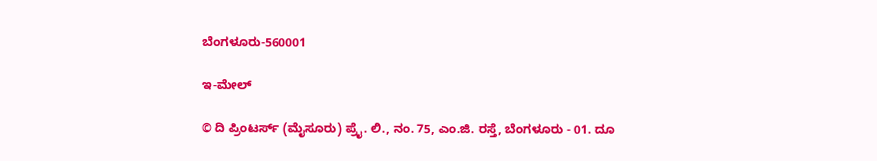ಬೆಂಗಳೂರು-560001

ಇ-ಮೇಲ್

© ದಿ ಪ್ರಿಂಟರ್ಸ್ (ಮೈಸೂರು) ಪ್ರೈ. ಲಿ., ನಂ. 75, ಎಂ.ಜಿ. ರಸ್ತೆ, ಬೆಂಗಳೂರು - 01. ದೂ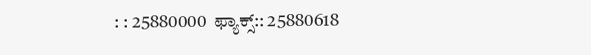: : 25880000  ಫ್ಯಾಕ್ಸ್:: 25880618